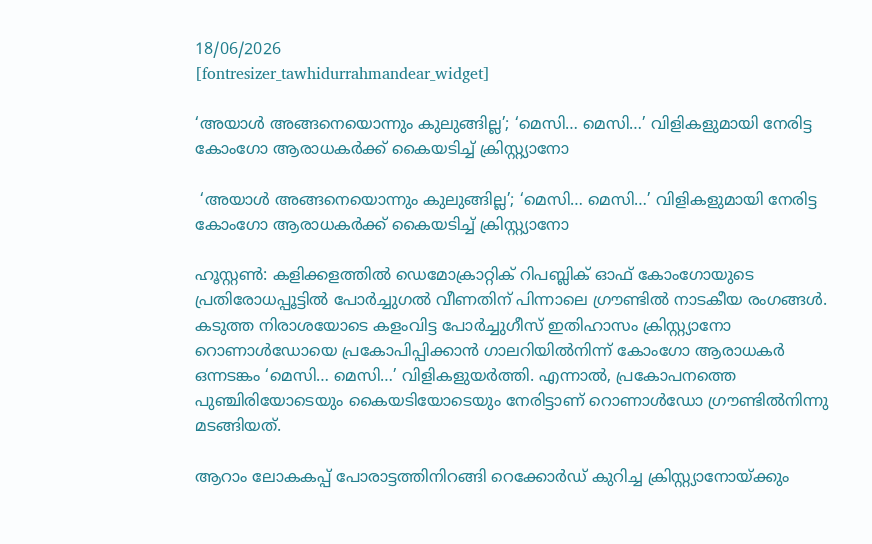18/06/2026
[fontresizer_tawhidurrahmandear_widget]

‘അയാൾ അങ്ങനെയൊന്നും കുലുങ്ങില്ല’; ‘മെസി… മെസി…’ വിളികളുമായി നേരിട്ട കോംഗോ ആരാധകർക്ക് കൈയടിച്ച് ക്രിസ്റ്റ്യാനോ

 ‘അയാൾ അങ്ങനെയൊന്നും കുലുങ്ങില്ല’; ‘മെസി… മെസി…’ വിളികളുമായി നേരിട്ട കോംഗോ ആരാധകർക്ക് കൈയടിച്ച് ക്രിസ്റ്റ്യാനോ

ഹൂസ്റ്റൺ: കളിക്കളത്തിൽ ഡെമോക്രാറ്റിക് റിപബ്ലിക് ഓഫ് കോംഗോയുടെ പ്രതിരോധപ്പൂട്ടിൽ പോർച്ചുഗൽ വീണതിന് പിന്നാലെ ഗ്രൗണ്ടിൽ നാടകീയ രംഗങ്ങൾ. കടുത്ത നിരാശയോടെ കളംവിട്ട പോർച്ചുഗീസ് ഇതിഹാസം ക്രിസ്റ്റ്യാനോ റൊണാൾഡോയെ പ്രകോപിപ്പിക്കാൻ ഗാലറിയിൽനിന്ന് കോംഗോ ആരാധകർ ഒന്നടങ്കം ‘മെസി… മെസി…’ വിളികളുയർത്തി. എന്നാൽ, പ്രകോപനത്തെ പുഞ്ചിരിയോടെയും കൈയടിയോടെയും നേരിട്ടാണ് റൊണാൾഡോ ഗ്രൗണ്ടിൽനിന്നു മടങ്ങിയത്.

ആറാം ലോകകപ്പ് പോരാട്ടത്തിനിറങ്ങി റെക്കോർഡ് കുറിച്ച ക്രിസ്റ്റ്യാനോയ്ക്കും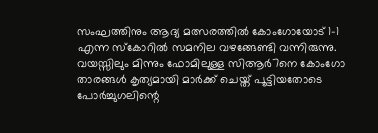സംഘത്തിനും ആദ്യ മത്സരത്തിൽ കോംഗോയോട് 1-1 എന്ന സ്‌കോറിൽ സമനില വഴങ്ങേണ്ടി വന്നിരുന്നു. വയസ്സിലും മിന്നും ഫോമിലുള്ള സിആർ7നെ കോംഗോ താരങ്ങൾ കൃത്യമായി മാർക്ക് ചെയ്ത് പൂട്ടിയതോടെ പോർച്ചുഗലിന്റെ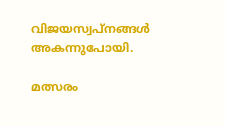വിജയസ്വപ്‌നങ്ങൾ അകന്നുപോയി.

മത്സരം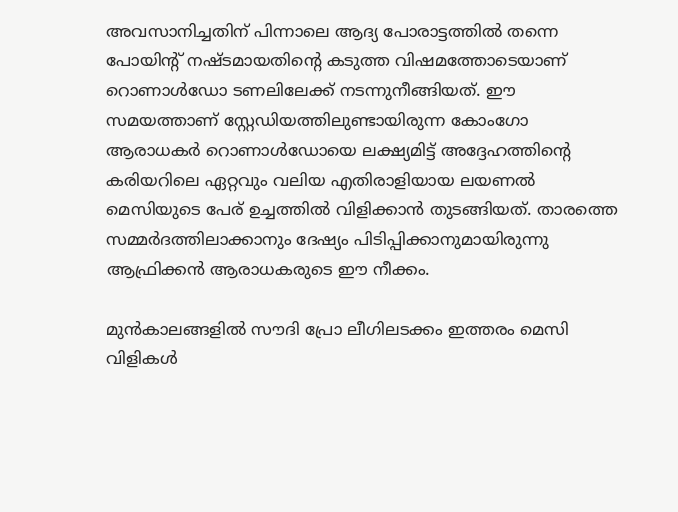അവസാനിച്ചതിന് പിന്നാലെ ആദ്യ പോരാട്ടത്തിൽ തന്നെ പോയിന്റ് നഷ്ടമായതിന്റെ കടുത്ത വിഷമത്തോടെയാണ് റൊണാൾഡോ ടണലിലേക്ക് നടന്നുനീങ്ങിയത്. ഈ സമയത്താണ് സ്റ്റേഡിയത്തിലുണ്ടായിരുന്ന കോംഗോ ആരാധകർ റൊണാൾഡോയെ ലക്ഷ്യമിട്ട് അദ്ദേഹത്തിന്റെ കരിയറിലെ ഏറ്റവും വലിയ എതിരാളിയായ ലയണൽ മെസിയുടെ പേര് ഉച്ചത്തിൽ വിളിക്കാൻ തുടങ്ങിയത്. താരത്തെ സമ്മർദത്തിലാക്കാനും ദേഷ്യം പിടിപ്പിക്കാനുമായിരുന്നു ആഫ്രിക്കൻ ആരാധകരുടെ ഈ നീക്കം.

മുൻകാലങ്ങളിൽ സൗദി പ്രോ ലീഗിലടക്കം ഇത്തരം മെസി വിളികൾ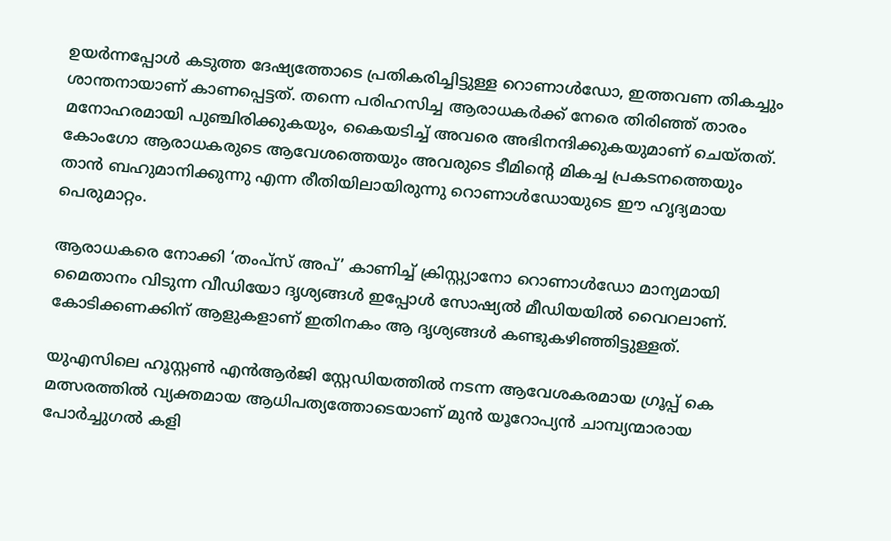ഉയർന്നപ്പോൾ കടുത്ത ദേഷ്യത്തോടെ പ്രതികരിച്ചിട്ടുള്ള റൊണാൾഡോ, ഇത്തവണ തികച്ചും ശാന്തനായാണ് കാണപ്പെട്ടത്. തന്നെ പരിഹസിച്ച ആരാധകർക്ക് നേരെ തിരിഞ്ഞ് താരം മനോഹരമായി പുഞ്ചിരിക്കുകയും, കൈയടിച്ച് അവരെ അഭിനന്ദിക്കുകയുമാണ് ചെയ്തത്. കോംഗോ ആരാധകരുടെ ആവേശത്തെയും അവരുടെ ടീമിന്റെ മികച്ച പ്രകടനത്തെയും താൻ ബഹുമാനിക്കുന്നു എന്ന രീതിയിലായിരുന്നു റൊണാൾഡോയുടെ ഈ ഹൃദ്യമായ പെരുമാറ്റം.

ആരാധകരെ നോക്കി ‘തംപ്‌സ് അപ്’ കാണിച്ച് ക്രിസ്റ്റ്യാനോ റൊണാൾഡോ മാന്യമായി മൈതാനം വിടുന്ന വീഡിയോ ദൃശ്യങ്ങൾ ഇപ്പോൾ സോഷ്യൽ മീഡിയയിൽ വൈറലാണ്. കോടിക്കണക്കിന് ആളുകളാണ് ഇതിനകം ആ ദൃശ്യങ്ങൾ കണ്ടുകഴിഞ്ഞിട്ടുള്ളത്.

യുഎസിലെ ഹൂസ്റ്റൺ എൻആർജി സ്റ്റേഡിയത്തിൽ നടന്ന ആവേശകരമായ ഗ്രൂപ്പ് കെ മത്സരത്തിൽ വ്യക്തമായ ആധിപത്യത്തോടെയാണ് മുൻ യൂറോപ്യൻ ചാമ്പ്യന്മാരായ പോർച്ചുഗൽ കളി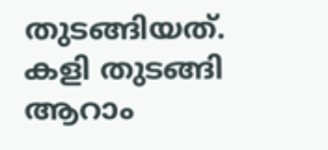തുടങ്ങിയത്. കളി തുടങ്ങി ആറാം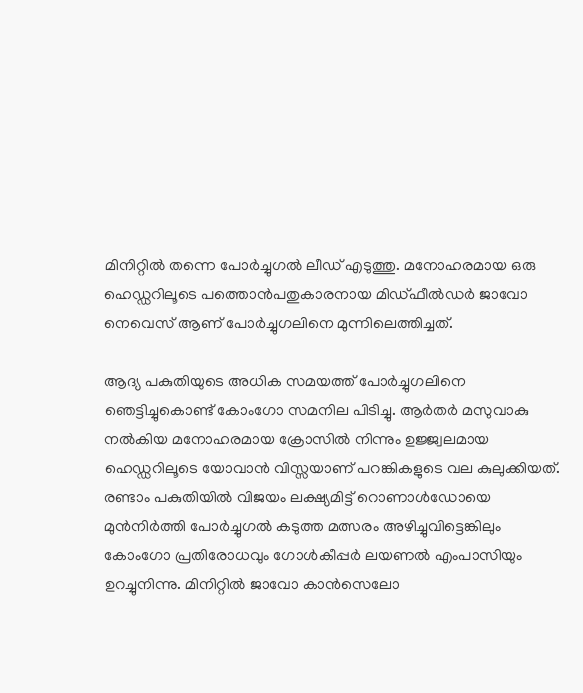മിനിറ്റിൽ തന്നെ പോർച്ചുഗൽ ലീഡ് എടുത്തു. മനോഹരമായ ഒരു ഹെഡ്ഡറിലൂടെ പത്തൊൻപതുകാരനായ മിഡ്ഫീൽഡർ ജാവോ നെവെസ് ആണ് പോർച്ചുഗലിനെ മുന്നിലെത്തിച്ചത്.

ആദ്യ പകുതിയുടെ അധിക സമയത്ത് പോർച്ചുഗലിനെ ഞെട്ടിച്ചുകൊണ്ട് കോംഗോ സമനില പിടിച്ചു. ആർതർ മസുവാകു നൽകിയ മനോഹരമായ ക്രോസിൽ നിന്നും ഉജ്ജ്വലമായ ഹെഡ്ഡറിലൂടെ യോവാൻ വിസ്സയാണ് പറങ്കികളുടെ വല കുലുക്കിയത്. രണ്ടാം പകുതിയിൽ വിജയം ലക്ഷ്യമിട്ട് റൊണാൾഡോയെ മുൻനിർത്തി പോർച്ചുഗൽ കടുത്ത മത്സരം അഴിച്ചുവിട്ടെങ്കിലും കോംഗോ പ്രതിരോധവും ഗോൾകീപ്പർ ലയണൽ എംപാസിയും ഉറച്ചുനിന്നു. മിനിറ്റിൽ ജാവോ കാൻസെലോ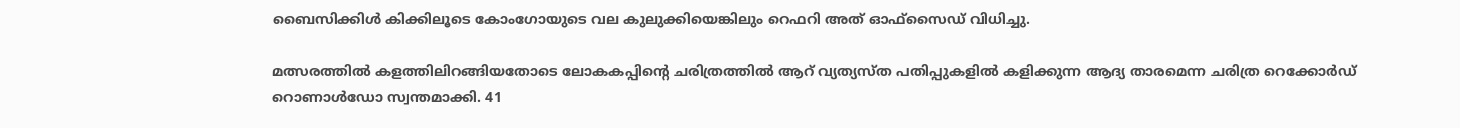ബൈസിക്കിൾ കിക്കിലൂടെ കോംഗോയുടെ വല കുലുക്കിയെങ്കിലും റെഫറി അത് ഓഫ്സൈഡ് വിധിച്ചു.

മത്സരത്തിൽ കളത്തിലിറങ്ങിയതോടെ ലോകകപ്പിന്റെ ചരിത്രത്തിൽ ആറ് വ്യത്യസ്ത പതിപ്പുകളിൽ കളിക്കുന്ന ആദ്യ താരമെന്ന ചരിത്ര റെക്കോർഡ് റൊണാൾഡോ സ്വന്തമാക്കി. 41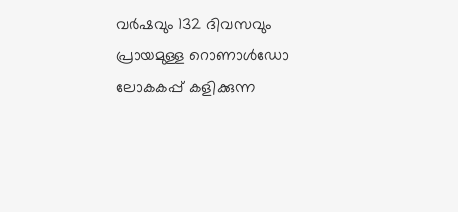വർഷവും 132 ദിവസവും പ്രായമുള്ള റൊണാൾഡോ ലോകകപ്പ് കളിക്കുന്ന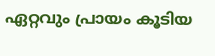ഏറ്റവും പ്രായം കൂടിയ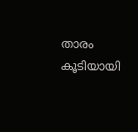താരം കൂടിയായി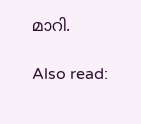മാറി.

Also read: